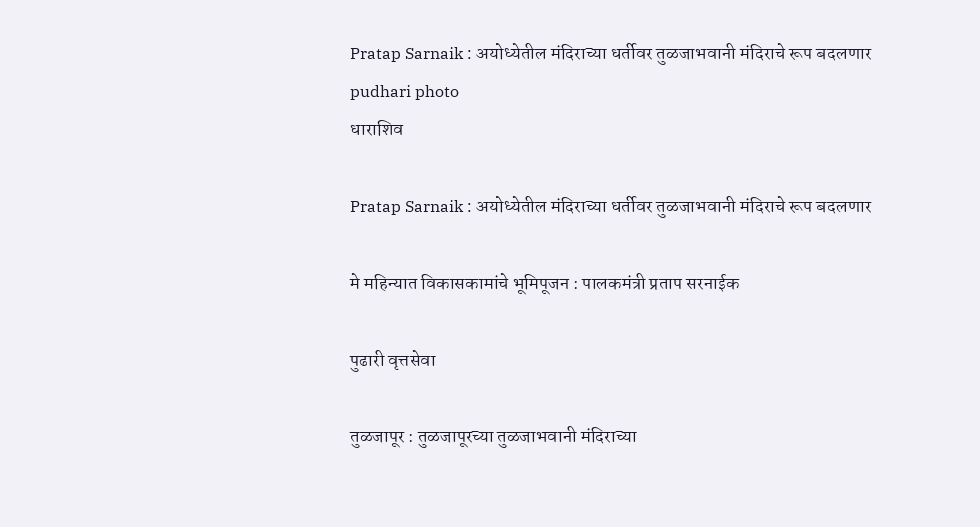Pratap Sarnaik : अयोध्येतील मंदिराच्या धर्तीवर तुळजाभवानी मंदिराचे रूप बदलणार  pudhari photo
धाराशिव

Pratap Sarnaik : अयोध्येतील मंदिराच्या धर्तीवर तुळजाभवानी मंदिराचे रूप बदलणार

मे महिन्यात विकासकामांचे भूमिपूजन : पालकमंत्री प्रताप सरनाईक

पुढारी वृत्तसेवा

तुळजापूर : तुळजापूरच्या तुळजाभवानी मंदिराच्या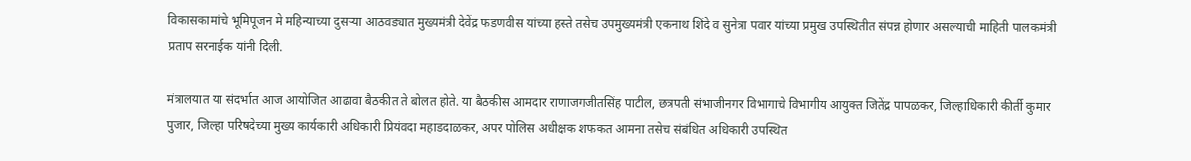विकासकामांचे भूमिपूजन मे महिन्याच्या दुसऱ्या आठवड्यात मुख्यमंत्री देवेंद्र फडणवीस यांच्या हस्ते तसेच उपमुख्यमंत्री एकनाथ शिंदे व सुनेत्रा पवार यांच्या प्रमुख उपस्थितीत संपन्न होणार असल्याची माहिती पालकमंत्री प्रताप सरनाईक यांनी दिली.

मंत्रालयात या संदर्भात आज आयोजित आढावा बैठकीत ते बोलत होते. या बैठकीस आमदार राणाजगजीतसिंह पाटील, छत्रपती संभाजीनगर विभागाचे विभागीय आयुक्त जितेंद्र पापळकर, जिल्हाधिकारी कीर्ती कुमार पुजार, जिल्हा परिषदेच्या मुख्य कार्यकारी अधिकारी प्रियंवदा महाडदाळकर, अपर पोलिस अधीक्षक शफकत आमना तसेच संबंधित अधिकारी उपस्थित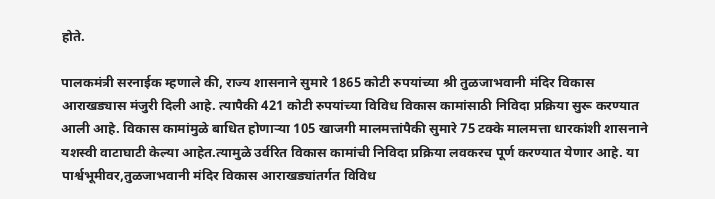होते.

पालकमंत्री सरनाईक म्हणाले की, राज्य शासनाने सुमारे 1865 कोटी रुपयांच्या श्री तुळजाभवानी मंदिर विकास आराखड्यास मंजुरी दिली आहे. त्यापैकी 421 कोटी रुपयांच्या विविध विकास कामांसाठी निविदा प्रक्रिया सुरू करण्यात आली आहे. विकास कामांमुळे बाधित होणाऱ्या 105 खाजगी मालमत्तांपैकी सुमारे 75 टक्के मालमत्ता धारकांशी शासनाने यशस्वी वाटाघाटी केल्या आहेत.त्यामुळे उर्वरित विकास कामांची निविदा प्रक्रिया लवकरच पूर्ण करण्यात येणार आहे. या पार्श्वभूमीवर,तुळजाभवानी मंदिर विकास आराखड्यांतर्गत विविध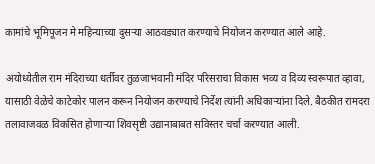कामांचे भूमिपूजन मे महिन्याच्या दुसऱ्या आठवड्यात करण्याचे नियोजन करण्यात आले आहे.

अयोध्येतील राम मंदिराच्या धर्तीवर तुळजाभवानी मंदिर परिसराचा विकास भव्य व दिव्य स्वरूपात व्हावा, यासाठी वेळेचे काटेकोर पालन करून नियोजन करण्याचे निर्देश त्यांनी अधिकाऱ्यांना दिले. बैठकीत रामदरा तलावाजवळ विकसित होणाऱ्या शिवसृष्टी उद्यानाबाबत सविस्तर चर्चा करण्यात आली.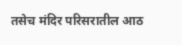तसेच मंदिर परिसरातील आठ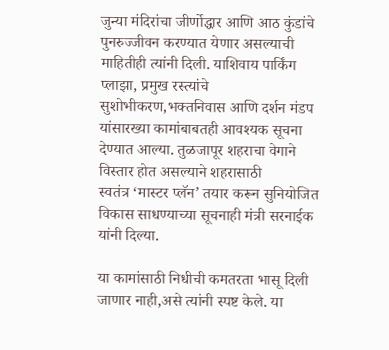जुन्या मंदिरांचा जीर्णोद्धार आणि आठ कुंडांचे पुनरुज्जीवन करण्यात येणार असल्याची माहितीही त्यांनी दिली. याशिवाय पार्किंग प्लाझा, प्रमुख रस्त्यांचे सुशोभीकरण,भक्तनिवास आणि दर्शन मंडप यांसारख्या कामांबाबतही आवश्यक सूचना देण्यात आल्या. तुळजापूर शहराचा वेगाने विस्तार होत असल्याने शहरासाठी स्वतंत्र ‌‘मास्टर प्लॅन‌’ तयार करून सुनियोजित विकास साधण्याच्या सूचनाही मंत्री सरनाईक यांनी दिल्या.

या कामांसाठी निधीची कमतरता भासू दिली जाणार नाही,असे त्यांनी स्पष्ट केले. या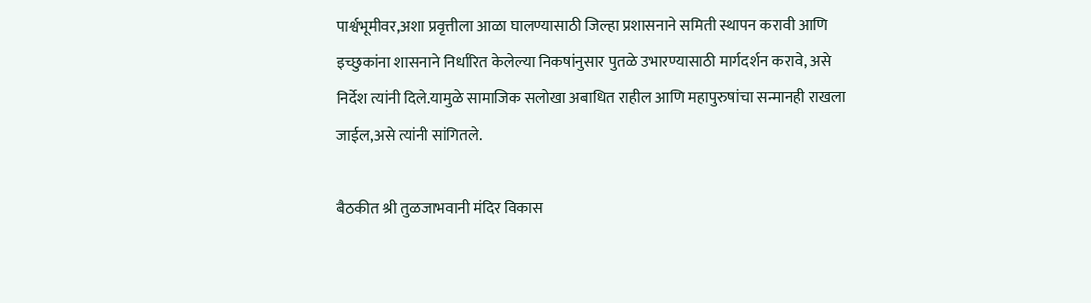पार्श्वभूमीवर,अशा प्रवृत्तीला आळा घालण्यासाठी जिल्हा प्रशासनाने समिती स्थापन करावी आणि इच्छुकांना शासनाने निर्धारित केलेल्या निकषांनुसार पुतळे उभारण्यासाठी मार्गदर्शन करावे, असे निर्देश त्यांनी दिले.यामुळे सामाजिक सलोखा अबाधित राहील आणि महापुरुषांचा सन्मानही राखला जाईल,असे त्यांनी सांगितले.

बैठकीत श्री तुळजाभवानी मंदिर विकास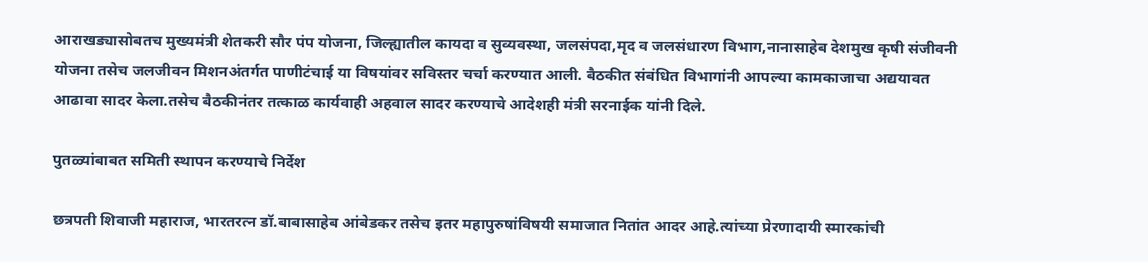आराखड्यासोबतच मुख्यमंत्री शेतकरी सौर पंप योजना, जिल्ह्यातील कायदा व सुव्यवस्था, जलसंपदा,मृद व जलसंधारण विभाग,नानासाहेब देशमुख कृषी संजीवनी योजना तसेच जलजीवन मिशनअंतर्गत पाणीटंचाई या विषयांवर सविस्तर चर्चा करण्यात आली. बैठकीत संबंधित विभागांनी आपल्या कामकाजाचा अद्ययावत आढावा सादर केला.तसेच बैठकीनंतर तत्काळ कार्यवाही अहवाल सादर करण्याचे आदेशही मंत्री सरनाईक यांनी दिले.

पुतळ्यांबाबत समिती स्थापन करण्याचे निर्देश

छत्रपती शिवाजी महाराज, भारतरत्न डॉ.बाबासाहेब आंबेडकर तसेच इतर महापुरुषांविषयी समाजात नितांत आदर आहे.त्यांच्या प्रेरणादायी स्मारकांची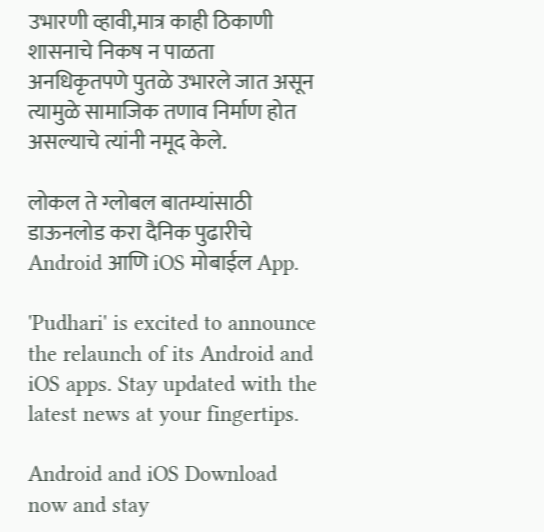उभारणी व्हावी,मात्र काही ठिकाणी शासनाचे निकष न पाळता अनधिकृतपणे पुतळे उभारले जात असून त्यामुळे सामाजिक तणाव निर्माण होत असल्याचे त्यांनी नमूद केले.

लोकल ते ग्लोबल बातम्यांसाठी डाऊनलोड करा दैनिक पुढारीचे Android आणि iOS मोबाईल App.

'Pudhari' is excited to announce the relaunch of its Android and iOS apps. Stay updated with the latest news at your fingertips.

Android and iOS Download now and stay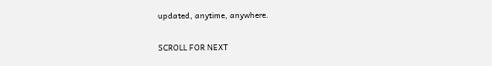updated, anytime, anywhere.

SCROLL FOR NEXT